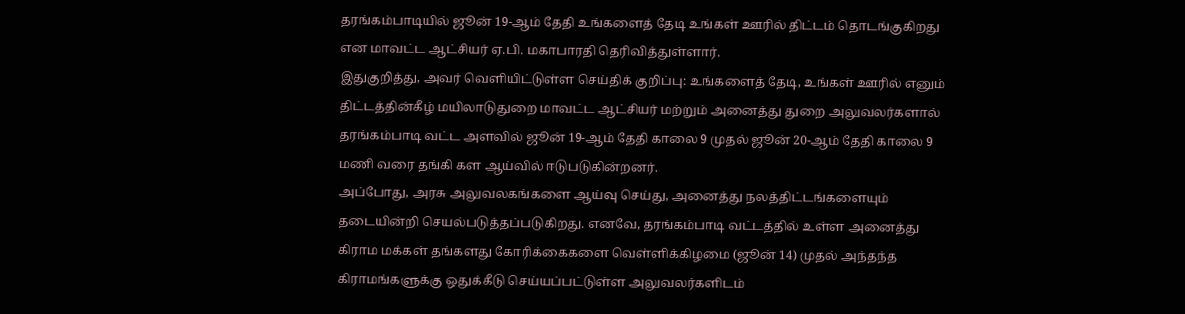தரங்கம்பாடியில் ஜூன் 19-ஆம் தேதி உங்களைத் தேடி உங்கள் ஊரில் திட்டம் தொடங்குகிறது என மாவட்ட ஆட்சியர் ஏ.பி. மகாபாரதி தெரிவித்துள்ளார்.
இதுகுறித்து, அவர் வெளியிட்டுள்ள செய்திக் குறிப்பு: உங்களைத் தேடி, உங்கள் ஊரில் எனும் திட்டத்தின்கீழ் மயிலாடுதுறை மாவட்ட ஆட்சியர் மற்றும் அனைத்து துறை அலுவலர்களால் தரங்கம்பாடி வட்ட அளவில் ஜூன் 19-ஆம் தேதி காலை 9 முதல் ஜூன் 20-ஆம் தேதி காலை 9 மணி வரை தங்கி கள ஆய்வில் ஈடுபடுகின்றனர்.
அப்போது, அரசு அலுவலகங்களை ஆய்வு செய்து, அனைத்து நலத்திட்டங்களையும் தடையின்றி செயல்படுத்தப்படுகிறது. எனவே, தரங்கம்பாடி வட்டத்தில் உள்ள அனைத்து கிராம மக்கள் தங்களது கோரிக்கைகளை வெள்ளிக்கிழமை (ஜூன் 14) முதல் அந்தந்த கிராமங்களுக்கு ஒதுக்கீடு செய்யப்பட்டுள்ள அலுவலர்களிடம்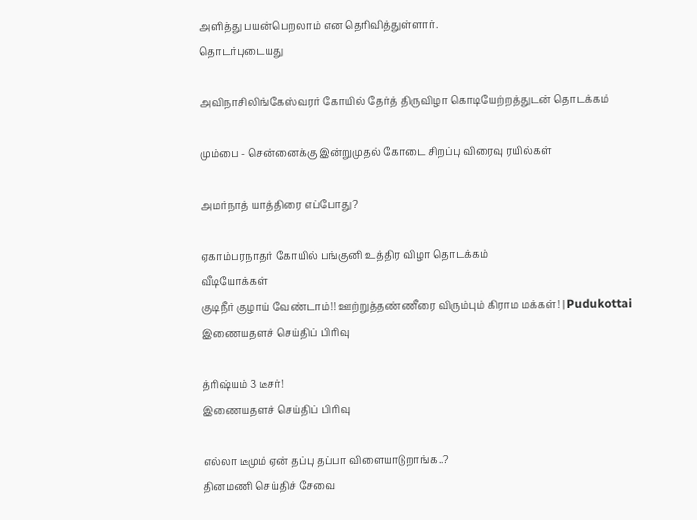அளித்து பயன்பெறலாம் என தெரிவித்துள்ளார்.
தொடர்புடையது

அவிநாசிலிங்கேஸ்வரர் கோயில் தேர்த் திருவிழா கொடியேற்றத்துடன் தொடக்கம்

மும்பை - சென்னைக்கு இன்றுமுதல் கோடை சிறப்பு விரைவு ரயில்கள்

அமர்நாத் யாத்திரை எப்போது?

ஏகாம்பரநாதர் கோயில் பங்குனி உத்திர விழா தொடக்கம்
வீடியோக்கள்
குடிநீர் குழாய் வேண்டாம்!! ஊற்றுத்தண்ணீரை விரும்பும் கிராம மக்கள்! | Pudukottai
இணையதளச் செய்திப் பிரிவு

த்ரிஷ்யம் 3 டீசர்!
இணையதளச் செய்திப் பிரிவு

எல்லா டீமும் ஏன் தப்பு தப்பா விளையாடுறாங்க..?
தினமணி செய்திச் சேவை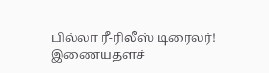பில்லா ரீ-ரிலீஸ் டிரைலர்!
இணையதளச்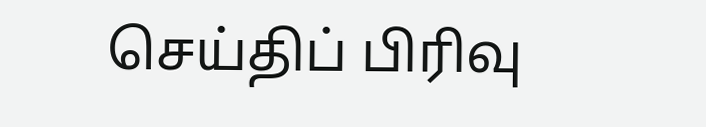செய்திப் பிரிவு